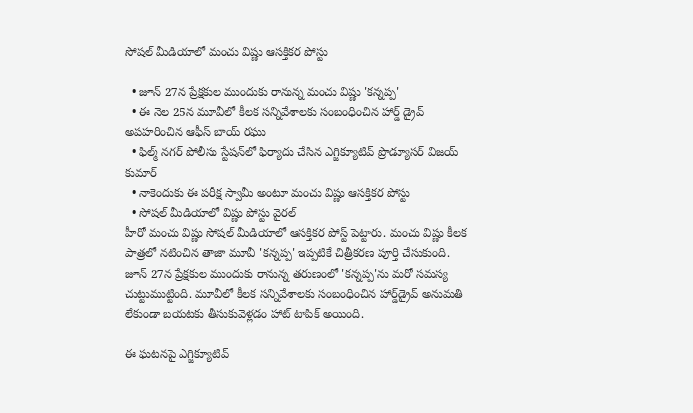సోషల్ మీడియాలో మంచు విష్ణు ఆసక్తికర పోస్టు

  • జూన్ 27న ప్రేక్షకుల ముందుకు రానున్న మంచు విష్ణు 'కన్నప్ప'
  • ఈ నెల 25న మూవీలో కీలక సన్నివేశాలకు సంబంధించిన హార్డ్ డ్రైవ్ అపహరించిన ఆఫీస్ బాయ్ రఘు
  • ఫిల్మ్ నగర్ పోలీసు స్టేషన్‌లో ఫిర్యాదు చేసిన ఎగ్జిక్యూటివ్ ప్రొడ్యూసర్ విజయ్ కుమార్
  • నాకెందుకు ఈ పరీక్ష స్వామీ అంటూ మంచు విష్ణు ఆసక్తికర పోస్టు
  • సోషల్ మీడియాలో విష్ణు పోస్టు వైరల్
హీరో మంచు విష్ణు సోషల్ మీడియాలో ఆసక్తికర పోస్ట్ పెట్టారు. మంచు విష్ణు కీలక పాత్రలో నటించిన తాజా మూవీ 'కన్నప్ప' ఇప్పటికే చిత్రీకరణ పూర్తి చేసుకుంది. జూన్ 27న ప్రేక్షకుల ముందుకు రానున్న తరుణంలో 'కన్నప్ప'ను మరో సమస్య చుట్టుముట్టింది. మూవీలో కీలక సన్నివేశాలకు సంబంధించిన హార్డ్‌డ్రైవ్ అనుమతి లేకుండా బయటకు తీసుకువెళ్లడం హాట్ టాపిక్ అయింది.

ఈ ఘటనపై ఎగ్జిక్యూటివ్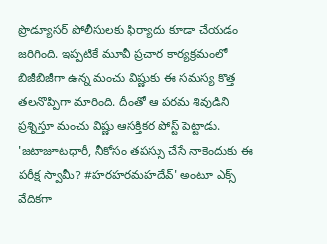ప్రొడ్యూసర్ పోలీసులకు ఫిర్యాదు కూడా చేయడం జరిగింది. ఇప్పటికే మూవీ ప్రచార కార్యక్రమంలో బిజీబిజీగా ఉన్న మంచు విష్ణుకు ఈ సమస్య కొత్త తలనొప్పిగా మారింది. దీంతో ఆ పరమ శివుడిని ప్రశ్నిస్తూ మంచు విష్ణు ఆసక్తికర పోస్ట్ పెట్టాడు. 'జటాజూటధారీ, నీకోసం తపస్సు చేసే నాకెందుకు ఈ పరీక్ష స్వామీ? #హరహరమహదేవ్' అంటూ ఎక్స్ వేదికగా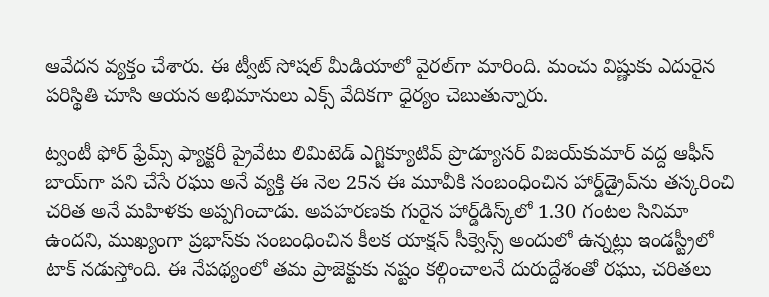ఆవేదన వ్యక్తం చేశారు. ఈ ట్వీట్ సోషల్ మీడియాలో వైరల్‌గా మారింది. మంచు విష్ణుకు ఎదురైన పరిస్థితి చూసి ఆయన అభిమానులు ఎక్స్ వేదికగా ధైర్యం చెబుతున్నారు.

ట్వంటీ ఫోర్ ఫ్రేమ్స్ ఫ్యాక్టరీ ప్రైవేటు లిమిటెడ్ ఎగ్జిక్యూటివ్ ప్రొడ్యూసర్ విజయ్‌కుమార్ వద్ద ఆఫీస్ బాయ్‌గా పని చేసే రఘు అనే వ్యక్తి ఈ నెల 25న ఈ మూవీకి సంబంధించిన హార్డ్‌డ్రైవ్‌ను తస్కరించి చరిత అనే మహిళకు అప్పగించాడు. అపహరణకు గురైన హార్డ్‌డిస్క్‌లో 1.30 గంటల సినిమా ఉందని, ముఖ్యంగా ప్రభాస్‌కు సంబంధించిన కీలక యాక్షన్ సీక్వెన్స్ అందులో ఉన్నట్లు ఇండస్ట్రీలో టాక్ నడుస్తోంది. ఈ నేపథ్యంలో తమ ప్రాజెక్టుకు నష్టం కల్గించాలనే దురుద్దేశంతో రఘు, చరితలు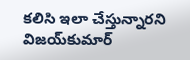కలిసి ఇలా చేస్తున్నారని విజయ్‌కుమార్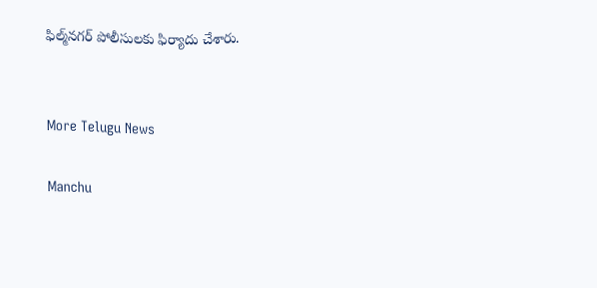ఫిల్మ్‌నగర్ పోలీసులకు ఫిర్యాదు చేశారు.


More Telugu News

Manchu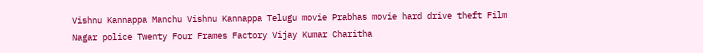Vishnu Kannappa Manchu Vishnu Kannappa Telugu movie Prabhas movie hard drive theft Film Nagar police Twenty Four Frames Factory Vijay Kumar Charitha